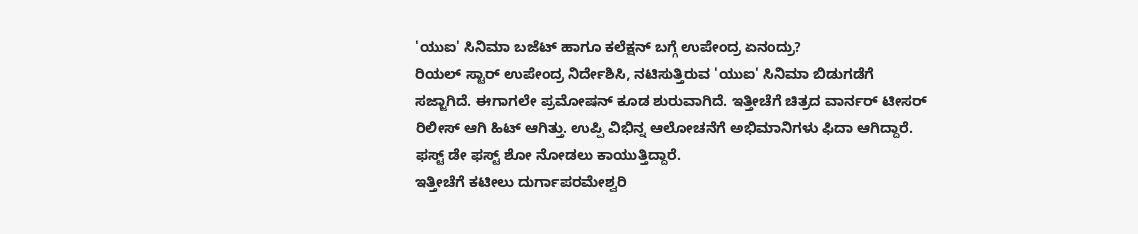'ಯುಐ' ಸಿನಿಮಾ ಬಜೆಟ್ ಹಾಗೂ ಕಲೆಕ್ಷನ್ ಬಗ್ಗೆ ಉಪೇಂದ್ರ ಏನಂದ್ರು?
ರಿಯಲ್ ಸ್ಟಾರ್ ಉಪೇಂದ್ರ ನಿರ್ದೇಶಿಸಿ, ನಟಿಸುತ್ತಿರುವ 'ಯುಐ' ಸಿನಿಮಾ ಬಿಡುಗಡೆಗೆ ಸಜ್ಜಾಗಿದೆ. ಈಗಾಗಲೇ ಪ್ರಮೋಷನ್ ಕೂಡ ಶುರುವಾಗಿದೆ. ಇತ್ತೀಚೆಗೆ ಚಿತ್ರದ ವಾರ್ನರ್ ಟೀಸರ್ ರಿಲೀಸ್ ಆಗಿ ಹಿಟ್ ಆಗಿತ್ತು. ಉಪ್ಪಿ ವಿಭಿನ್ನ ಆಲೋಚನೆಗೆ ಅಭಿಮಾನಿಗಳು ಫಿದಾ ಆಗಿದ್ದಾರೆ. ಫಸ್ಟ್ ಡೇ ಫಸ್ಟ್ ಶೋ ನೋಡಲು ಕಾಯುತ್ತಿದ್ದಾರೆ.
ಇತ್ತೀಚೆಗೆ ಕಟೀಲು ದುರ್ಗಾಪರಮೇಶ್ವರಿ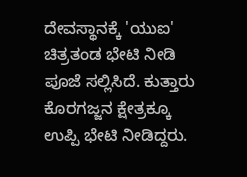ದೇವಸ್ಥಾನಕ್ಕೆ 'ಯುಐ' ಚಿತ್ರತಂಡ ಭೇಟಿ ನೀಡಿ ಪೂಜೆ ಸಲ್ಲಿಸಿದೆ. ಕುತ್ತಾರು ಕೊರಗಜ್ಜನ ಕ್ಷೇತ್ರಕ್ಕೂ ಉಪ್ಪಿ ಭೇಟಿ ನೀಡಿದ್ದರು.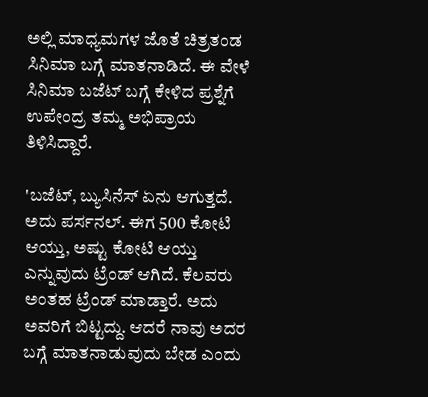ಅಲ್ಲಿ ಮಾಧ್ಯಮಗಳ ಜೊತೆ ಚಿತ್ರತಂಡ ಸಿನಿಮಾ ಬಗ್ಗೆ ಮಾತನಾಡಿದೆ. ಈ ವೇಳೆ ಸಿನಿಮಾ ಬಜೆಟ್ ಬಗ್ಗೆ ಕೇಳಿದ ಪ್ರಶ್ನೆಗೆ ಉಪೇಂದ್ರ ತಮ್ಮ ಅಭಿಪ್ರಾಯ ತಿಳಿಸಿದ್ದಾರೆ.

'ಬಜೆಟ್, ಬ್ಯುಸಿನೆಸ್ ಏನು ಆಗುತ್ತದೆ. ಅದು ಪರ್ಸನಲ್. ಈಗ 500 ಕೋಟಿ ಆಯ್ತು, ಅಷ್ಟು ಕೋಟಿ ಆಯ್ತು ಎನ್ನುವುದು ಟ್ರೆಂಡ್ ಆಗಿದೆ. ಕೆಲವರು ಅಂತಹ ಟ್ರೆಂಡ್ ಮಾಡ್ತಾರೆ. ಅದು ಅವರಿಗೆ ಬಿಟ್ಟದ್ದು. ಆದರೆ ನಾವು ಅದರ ಬಗ್ಗೆ ಮಾತನಾಡುವುದು ಬೇಡ ಎಂದು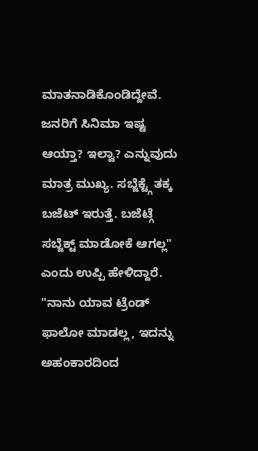ಮಾತನಾಡಿಕೊಂಡಿದ್ದೇವೆ. ಜನರಿಗೆ ಸಿನಿಮಾ ಇಷ್ಟ ಆಯ್ತಾ? ಇಲ್ವಾ? ಎನ್ನುವುದು ಮಾತ್ರ ಮುಖ್ಯ. ಸಬ್ಜೆಕ್ಟ್ಗೆ ತಕ್ಕ ಬಜೆಟ್ ಇರುತ್ತೆ. ಬಜೆಟ್ಗೆ ಸಬ್ಜೆಕ್ಟ್ ಮಾಡೋಕೆ ಆಗಲ್ಲ" ಎಂದು ಉಪ್ಪಿ ಹೇಳಿದ್ದಾರೆ.
"ನಾನು ಯಾವ ಟ್ರೆಂಡ್ ಫಾಲೋ ಮಾಡಲ್ಲ, ಇದನ್ನು ಅಹಂಕಾರದಿಂದ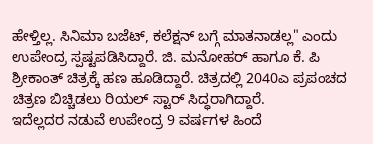ಹೇಳ್ತಿಲ್ಲ. ಸಿನಿಮಾ ಬಜೆಟ್, ಕಲೆಕ್ಷನ್ ಬಗ್ಗೆ ಮಾತನಾಡಲ್ಲ" ಎಂದು ಉಪೇಂದ್ರ ಸ್ಪಷ್ಟಪಡಿಸಿದ್ದಾರೆ. ಜಿ. ಮನೋಹರ್ ಹಾಗೂ ಕೆ. ಪಿ ಶ್ರೀಕಾಂತ್ ಚಿತ್ರಕ್ಕೆ ಹಣ ಹೂಡಿದ್ದಾರೆ. ಚಿತ್ರದಲ್ಲಿ 2040ಎ ಪ್ರಪಂಚದ ಚಿತ್ರಣ ಬಿಚ್ಚಿಡಲು ರಿಯಲ್ ಸ್ಟಾರ್ ಸಿದ್ಧರಾಗಿದ್ದಾರೆ.
ಇದೆಲ್ಲದರ ನಡುವೆ ಉಪೇಂದ್ರ 9 ವರ್ಷಗಳ ಹಿಂದೆ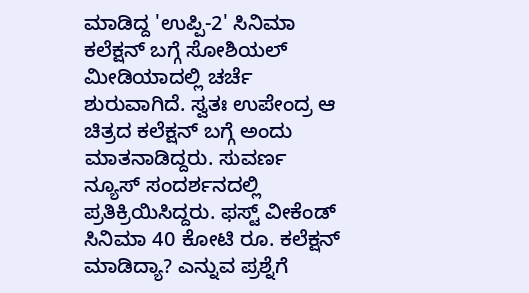ಮಾಡಿದ್ದ 'ಉಪ್ಪಿ-2' ಸಿನಿಮಾ ಕಲೆಕ್ಷನ್ ಬಗ್ಗೆ ಸೋಶಿಯಲ್ ಮೀಡಿಯಾದಲ್ಲಿ ಚರ್ಚೆ ಶುರುವಾಗಿದೆ. ಸ್ವತಃ ಉಪೇಂದ್ರ ಆ ಚಿತ್ರದ ಕಲೆಕ್ಷನ್ ಬಗ್ಗೆ ಅಂದು ಮಾತನಾಡಿದ್ದರು. ಸುವರ್ಣ ನ್ಯೂಸ್ ಸಂದರ್ಶನದಲ್ಲಿ ಪ್ರತಿಕ್ರಿಯಿಸಿದ್ದರು. ಫಸ್ಟ್ ವೀಕೆಂಡ್ ಸಿನಿಮಾ 40 ಕೋಟಿ ರೂ. ಕಲೆಕ್ಷನ್ ಮಾಡಿದ್ಯಾ? ಎನ್ನುವ ಪ್ರಶ್ನೆಗೆ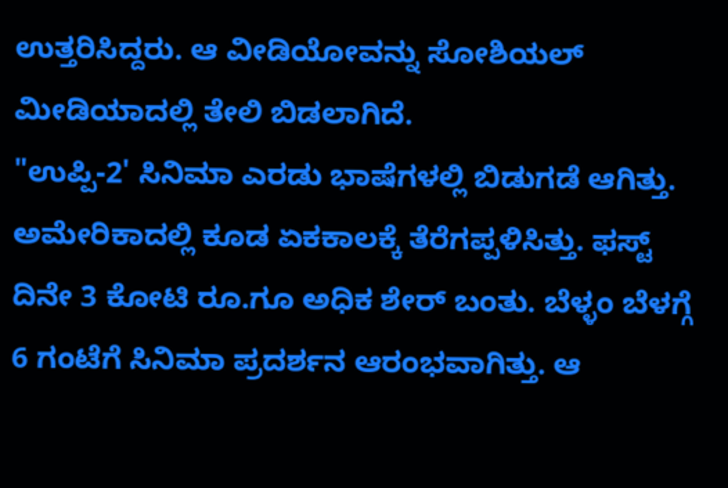ಉತ್ತರಿಸಿದ್ದರು. ಆ ವೀಡಿಯೋವನ್ನು ಸೋಶಿಯಲ್ ಮೀಡಿಯಾದಲ್ಲಿ ತೇಲಿ ಬಿಡಲಾಗಿದೆ.
"ಉಪ್ಪಿ-2' ಸಿನಿಮಾ ಎರಡು ಭಾಷೆಗಳಲ್ಲಿ ಬಿಡುಗಡೆ ಆಗಿತ್ತು. ಅಮೇರಿಕಾದಲ್ಲಿ ಕೂಡ ಏಕಕಾಲಕ್ಕೆ ತೆರೆಗಪ್ಪಳಿಸಿತ್ತು. ಫಸ್ಟ್ ದಿನೇ 3 ಕೋಟಿ ರೂ.ಗೂ ಅಧಿಕ ಶೇರ್ ಬಂತು. ಬೆಳ್ಳಂ ಬೆಳಗ್ಗೆ 6 ಗಂಟೆಗೆ ಸಿನಿಮಾ ಪ್ರದರ್ಶನ ಆರಂಭವಾಗಿತ್ತು. ಆ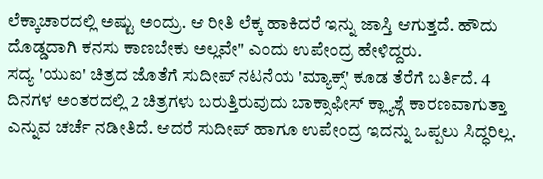ಲೆಕ್ಕಾಚಾರದಲ್ಲಿ ಅಷ್ಟು ಅಂದ್ರು. ಆ ರೀತಿ ಲೆಕ್ಕ ಹಾಕಿದರೆ ಇನ್ನು ಜಾಸ್ತಿ ಆಗುತ್ತದೆ. ಹೌದು ದೊಡ್ಡದಾಗಿ ಕನಸು ಕಾಣಬೇಕು ಅಲ್ಲವೇ" ಎಂದು ಉಪೇಂದ್ರ ಹೇಳಿದ್ದರು.
ಸದ್ಯ 'ಯುಐ' ಚಿತ್ರದ ಜೊತೆಗೆ ಸುದೀಪ್ ನಟನೆಯ 'ಮ್ಯಾಕ್ಸ್' ಕೂಡ ತೆರೆಗೆ ಬರ್ತಿದೆ. 4 ದಿನಗಳ ಅಂತರದಲ್ಲಿ 2 ಚಿತ್ರಗಳು ಬರುತ್ತಿರುವುದು ಬಾಕ್ಸಾಫೀಸ್ ಕ್ಲ್ಯಾಶ್ಗೆ ಕಾರಣವಾಗುತ್ತಾ ಎನ್ನುವ ಚರ್ಚೆ ನಡೀತಿದೆ. ಆದರೆ ಸುದೀಪ್ ಹಾಗೂ ಉಪೇಂದ್ರ ಇದನ್ನು ಒಪ್ಪಲು ಸಿದ್ಧರಿಲ್ಲ.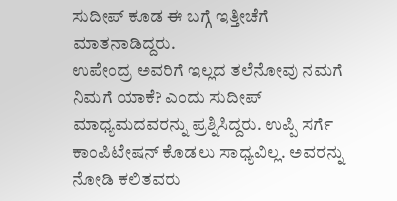ಸುದೀಪ್ ಕೂಡ ಈ ಬಗ್ಗೆ ಇತ್ತೀಚೆಗೆ ಮಾತನಾಡಿದ್ದರು.
ಉಪೇಂದ್ರ ಅವರಿಗೆ ಇಲ್ಲದ ತಲೆನೋವು ನಮಗೆ ನಿಮಗೆ ಯಾಕೆ? ಎಂದು ಸುದೀಪ್ ಮಾಧ್ಯಮದವರನ್ನು ಪ್ರಶ್ನಿಸಿದ್ದರು. ಉಪ್ಪಿ ಸರ್ಗೆ ಕಾಂಪಿಟೇಷನ್ ಕೊಡಲು ಸಾಧ್ಯವಿಲ್ಲ. ಅವರನ್ನು ನೋಡಿ ಕಲಿತವರು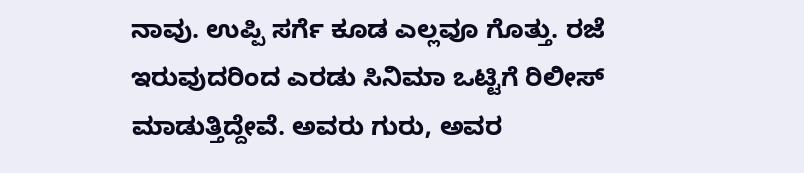ನಾವು. ಉಪ್ಪಿ ಸರ್ಗೆ ಕೂಡ ಎಲ್ಲವೂ ಗೊತ್ತು. ರಜೆ ಇರುವುದರಿಂದ ಎರಡು ಸಿನಿಮಾ ಒಟ್ಟಿಗೆ ರಿಲೀಸ್ ಮಾಡುತ್ತಿದ್ದೇವೆ. ಅವರು ಗುರು, ಅವರ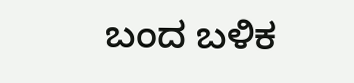ಬಂದ ಬಳಿಕ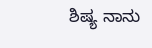ಶಿಷ್ಯ ನಾನು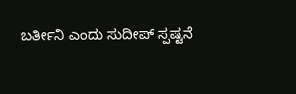ಬರ್ತೀನಿ ಎಂದು ಸುದೀಪ್ ಸ್ಪಷ್ಟನೆ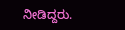ನೀಡಿದ್ದರು.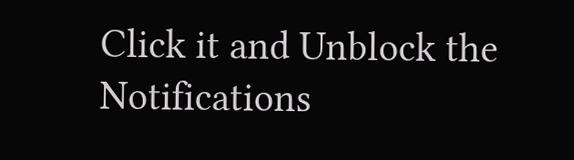Click it and Unblock the Notifications